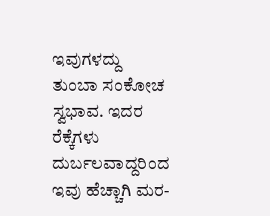ಇವುಗಳದ್ದು ತುಂಬಾ ಸಂಕೋಚ ಸ್ವಭಾವ. ಇದರ ರೆಕ್ಕೆಗಳು ದುರ್ಬಲವಾದ್ದರಿಂದ ಇವು ಹೆಚ್ಚಾಗಿ ಮರ-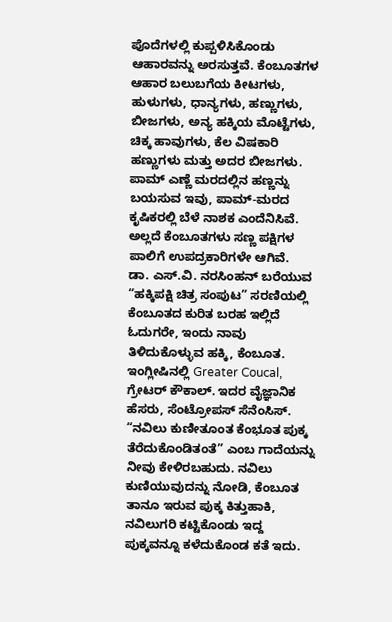ಪೊದೆಗಳಲ್ಲಿ ಕುಪ್ಪಳಿಸಿಕೊಂಡು ಆಹಾರವನ್ನು ಅರಸುತ್ತವೆ. ಕೆಂಬೂತಗಳ ಆಹಾರ ಬಲುಬಗೆಯ ಕೀಟಗಳು, ಹುಳುಗಳು, ಧಾನ್ಯಗಳು, ಹಣ್ಣುಗಳು, ಬೀಜಗಳು, ಅನ್ಯ ಹಕ್ಕಿಯ ಮೊಟ್ಟೆಗಳು, ಚಿಕ್ಕ ಹಾವುಗಳು, ಕೆಲ ವಿಷಕಾರಿ ಹಣ್ಣುಗಳು ಮತ್ತು ಅದರ ಬೀಜಗಳು. ಪಾಮ್ ಎಣ್ಣೆ ಮರದಲ್ಲಿನ ಹಣ್ಣನ್ನು ಬಯಸುವ ಇವು, ಪಾಮ್-ಮರದ ಕೃಷಿಕರಲ್ಲಿ ಬೆಳೆ ನಾಶಕ ಎಂದೆನಿಸಿವೆ. ಅಲ್ಲದೆ ಕೆಂಬೂತಗಳು ಸಣ್ಣ ಪಕ್ಷಿಗಳ ಪಾಲಿಗೆ ಉಪದ್ರಕಾರಿಗಳೇ ಆಗಿವೆ.
ಡಾ. ಎಸ್.ವಿ. ನರಸಿಂಹನ್ ಬರೆಯುವ “ಹಕ್ಕಿಪಕ್ಷಿ ಚಿತ್ರ ಸಂಪುಟ” ಸರಣಿಯಲ್ಲಿ ಕೆಂಬೂತದ ಕುರಿತ ಬರಹ ಇಲ್ಲಿದೆ
ಓದುಗರೇ, ಇಂದು ನಾವು ತಿಳಿದುಕೊಳ್ಳುವ ಹಕ್ಕಿ, ಕೆಂಬೂತ. ಇಂಗ್ಲೀಷಿನಲ್ಲಿ Greater Coucal, ಗ್ರೇಟರ್ ಕೌಕಾಲ್. ಇದರ ವೈಜ್ಞಾನಿಕ ಹೆಸರು, ಸೆಂಟ್ರೋಪಸ್ ಸೆನೆಂಸಿಸ್.
“ನವಿಲು ಕುಣೀತೂಂತ ಕೆಂಭೂತ ಪುಕ್ಕ ತೆರೆದುಕೊಂಡಿತಂತೆ” ಎಂಬ ಗಾದೆಯನ್ನು ನೀವು ಕೇಳಿರಬಹುದು. ನವಿಲು ಕುಣಿಯುವುದನ್ನು ನೋಡಿ, ಕೆಂಬೂತ ತಾನೂ ಇರುವ ಪುಕ್ಕ ಕಿತ್ತುಹಾಕಿ, ನವಿಲುಗರಿ ಕಟ್ಟಿಕೊಂಡು ಇದ್ದ ಪುಕ್ಕವನ್ನೂ ಕಳೆದುಕೊಂಡ ಕತೆ ಇದು.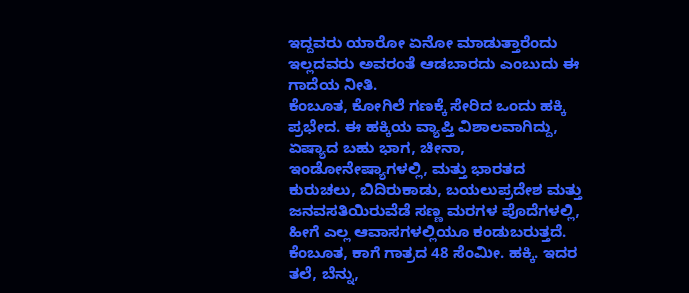ಇದ್ದವರು ಯಾರೋ ಏನೋ ಮಾಡುತ್ತಾರೆಂದು ಇಲ್ಲದವರು ಅವರಂತೆ ಆಡಬಾರದು ಎಂಬುದು ಈ ಗಾದೆಯ ನೀತಿ.
ಕೆಂಬೂತ, ಕೋಗಿಲೆ ಗಣಕ್ಕೆ ಸೇರಿದ ಒಂದು ಹಕ್ಕಿ ಪ್ರಭೇದ. ಈ ಹಕ್ಕಿಯ ವ್ಯಾಪ್ತಿ ವಿಶಾಲವಾಗಿದ್ದು, ಏಷ್ಯಾದ ಬಹು ಭಾಗ, ಚೀನಾ, ಇಂಡೋನೇಷ್ಯಾಗಳಲ್ಲಿ, ಮತ್ತು ಭಾರತದ ಕುರುಚಲು, ಬಿದಿರುಕಾಡು, ಬಯಲುಪ್ರದೇಶ ಮತ್ತು ಜನವಸತಿಯಿರುವೆಡೆ ಸಣ್ಣ ಮರಗಳ ಪೊದೆಗಳಲ್ಲಿ, ಹೀಗೆ ಎಲ್ಲ ಆವಾಸಗಳಲ್ಲಿಯೂ ಕಂಡುಬರುತ್ತದೆ. ಕೆಂಬೂತ, ಕಾಗೆ ಗಾತ್ರದ 48 ಸೆಂಮೀ. ಹಕ್ಕಿ. ಇದರ ತಲೆ, ಬೆನ್ನು,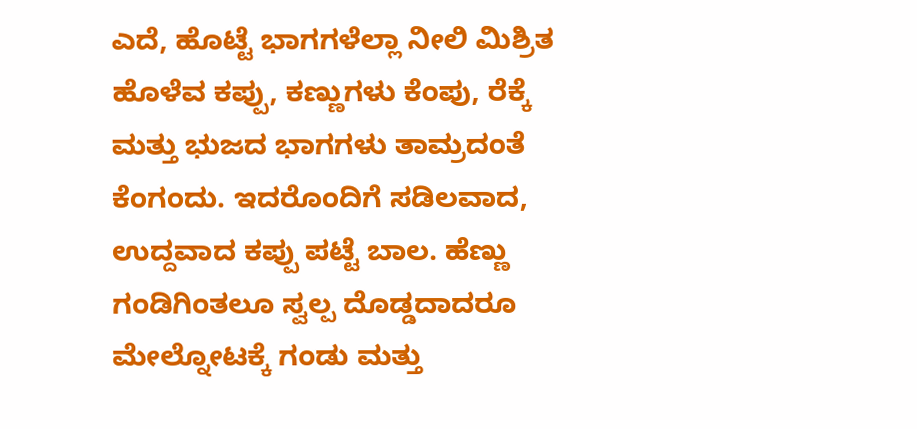ಎದೆ, ಹೊಟ್ಟೆ ಭಾಗಗಳೆಲ್ಲಾ ನೀಲಿ ಮಿಶ್ರಿತ ಹೊಳೆವ ಕಪ್ಪು, ಕಣ್ಣುಗಳು ಕೆಂಪು, ರೆಕ್ಕೆ ಮತ್ತು ಭುಜದ ಭಾಗಗಳು ತಾಮ್ರದಂತೆ ಕೆಂಗಂದು. ಇದರೊಂದಿಗೆ ಸಡಿಲವಾದ, ಉದ್ದವಾದ ಕಪ್ಪು ಪಟ್ಟೆ ಬಾಲ. ಹೆಣ್ಣು ಗಂಡಿಗಿಂತಲೂ ಸ್ವಲ್ಪ ದೊಡ್ಡದಾದರೂ ಮೇಲ್ನೋಟಕ್ಕೆ ಗಂಡು ಮತ್ತು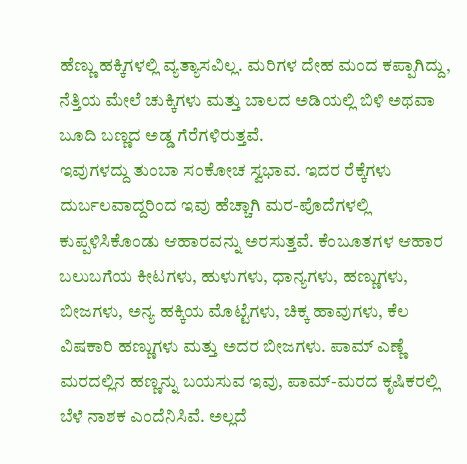ಹೆಣ್ಣು ಹಕ್ಕಿಗಳಲ್ಲಿ ವ್ಯತ್ಯಾಸವಿಲ್ಲ. ಮರಿಗಳ ದೇಹ ಮಂದ ಕಪ್ಪಾಗಿದ್ದು, ನೆತ್ತಿಯ ಮೇಲೆ ಚುಕ್ಕಿಗಳು ಮತ್ತು ಬಾಲದ ಅಡಿಯಲ್ಲಿ ಬಿಳಿ ಅಥವಾ ಬೂದಿ ಬಣ್ಣದ ಅಡ್ಡ ಗೆರೆಗಳಿರುತ್ತವೆ.
ಇವುಗಳದ್ದು ತುಂಬಾ ಸಂಕೋಚ ಸ್ವಭಾವ. ಇದರ ರೆಕ್ಕೆಗಳು ದುರ್ಬಲವಾದ್ದರಿಂದ ಇವು ಹೆಚ್ಚಾಗಿ ಮರ-ಪೊದೆಗಳಲ್ಲಿ ಕುಪ್ಪಳಿಸಿಕೊಂಡು ಆಹಾರವನ್ನು ಅರಸುತ್ತವೆ. ಕೆಂಬೂತಗಳ ಆಹಾರ ಬಲುಬಗೆಯ ಕೀಟಗಳು, ಹುಳುಗಳು, ಧಾನ್ಯಗಳು, ಹಣ್ಣುಗಳು, ಬೀಜಗಳು, ಅನ್ಯ ಹಕ್ಕಿಯ ಮೊಟ್ಟೆಗಳು, ಚಿಕ್ಕ ಹಾವುಗಳು, ಕೆಲ ವಿಷಕಾರಿ ಹಣ್ಣುಗಳು ಮತ್ತು ಅದರ ಬೀಜಗಳು. ಪಾಮ್ ಎಣ್ಣೆ ಮರದಲ್ಲಿನ ಹಣ್ಣನ್ನು ಬಯಸುವ ಇವು, ಪಾಮ್-ಮರದ ಕೃಷಿಕರಲ್ಲಿ ಬೆಳೆ ನಾಶಕ ಎಂದೆನಿಸಿವೆ. ಅಲ್ಲದೆ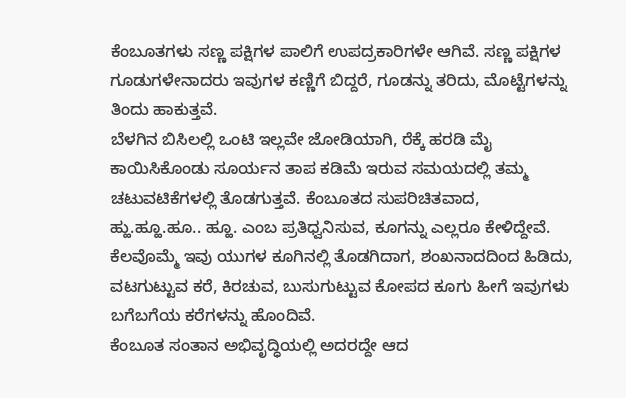ಕೆಂಬೂತಗಳು ಸಣ್ಣ ಪಕ್ಷಿಗಳ ಪಾಲಿಗೆ ಉಪದ್ರಕಾರಿಗಳೇ ಆಗಿವೆ. ಸಣ್ಣ ಪಕ್ಷಿಗಳ ಗೂಡುಗಳೇನಾದರು ಇವುಗಳ ಕಣ್ಣಿಗೆ ಬಿದ್ದರೆ, ಗೂಡನ್ನು ತರಿದು, ಮೊಟ್ಟೆಗಳನ್ನು ತಿಂದು ಹಾಕುತ್ತವೆ.
ಬೆಳಗಿನ ಬಿಸಿಲಲ್ಲಿ ಒಂಟಿ ಇಲ್ಲವೇ ಜೋಡಿಯಾಗಿ, ರೆಕ್ಕೆ ಹರಡಿ ಮೈ ಕಾಯಿಸಿಕೊಂಡು ಸೂರ್ಯನ ತಾಪ ಕಡಿಮೆ ಇರುವ ಸಮಯದಲ್ಲಿ ತಮ್ಮ ಚಟುವಟಿಕೆಗಳಲ್ಲಿ ತೊಡಗುತ್ತವೆ. ಕೆಂಬೂತದ ಸುಪರಿಚಿತವಾದ, ಹ್ಹು.ಹ್ಹೂ.ಹೂ.. ಹ್ಹೂ. ಎಂಬ ಪ್ರತಿಧ್ವನಿಸುವ, ಕೂಗನ್ನು ಎಲ್ಲರೂ ಕೇಳಿದ್ದೇವೆ. ಕೆಲವೊಮ್ಮೆ ಇವು ಯುಗಳ ಕೂಗಿನಲ್ಲಿ ತೊಡಗಿದಾಗ, ಶಂಖನಾದದಿಂದ ಹಿಡಿದು, ವಟಗುಟ್ಟುವ ಕರೆ, ಕಿರಚುವ, ಬುಸುಗುಟ್ಟುವ ಕೋಪದ ಕೂಗು ಹೀಗೆ ಇವುಗಳು ಬಗೆಬಗೆಯ ಕರೆಗಳನ್ನು ಹೊಂದಿವೆ.
ಕೆಂಬೂತ ಸಂತಾನ ಅಭಿವೃದ್ಧಿಯಲ್ಲಿ ಅದರದ್ದೇ ಆದ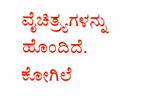ವೈಚಿತ್ರ್ಯಗಳನ್ನು ಹೊಂದಿದೆ. ಕೋಗಿಲೆ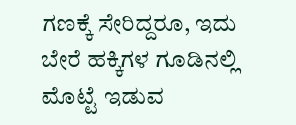ಗಣಕ್ಕೆ ಸೇರಿದ್ದರೂ, ಇದು ಬೇರೆ ಹಕ್ಕಿಗಳ ಗೂಡಿನಲ್ಲಿ ಮೊಟ್ಟೆ ಇಡುವ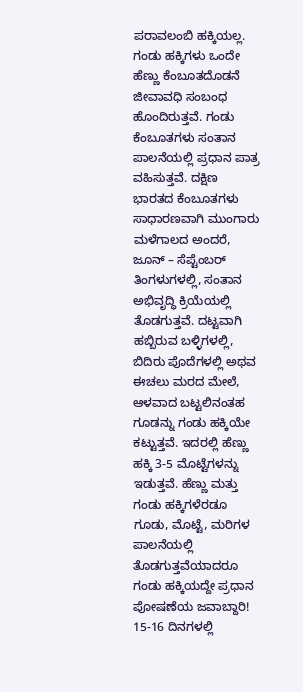ಪರಾವಲಂಬಿ ಹಕ್ಕಿಯಲ್ಲ. ಗಂಡು ಹಕ್ಕಿಗಳು ಒಂದೇ ಹೆಣ್ಣು ಕೆಂಬೂತದೊಡನೆ ಜೀವಾವಧಿ ಸಂಬಂಧ ಹೊಂದಿರುತ್ತವೆ. ಗಂಡು ಕೆಂಬೂತಗಳು ಸಂತಾನ ಪಾಲನೆಯಲ್ಲಿ ಪ್ರಧಾನ ಪಾತ್ರ ವಹಿಸುತ್ತವೆ. ದಕ್ಷಿಣ ಭಾರತದ ಕೆಂಬೂತಗಳು ಸಾಧಾರಣವಾಗಿ ಮುಂಗಾರು ಮಳೆಗಾಲದ ಅಂದರೆ, ಜೂನ್ – ಸೆಪ್ಟೆಂಬರ್ ತಿಂಗಳುಗಳಲ್ಲಿ, ಸಂತಾನ ಅಭಿವೃದ್ಧಿ ಕ್ರಿಯೆಯಲ್ಲಿ ತೊಡಗುತ್ತವೆ. ದಟ್ಟವಾಗಿ ಹಬ್ಬಿರುವ ಬಳ್ಳಿಗಳಲ್ಲಿ, ಬಿದಿರು ಪೊದೆಗಳಲ್ಲಿ ಅಥವ ಈಚಲು ಮರದ ಮೇಲೆ, ಆಳವಾದ ಬಟ್ಟಲಿನಂತಹ ಗೂಡನ್ನು ಗಂಡು ಹಕ್ಕಿಯೇ ಕಟ್ಟುತ್ತವೆ. ಇದರಲ್ಲಿ ಹೆಣ್ಣು ಹಕ್ಕಿ 3-5 ಮೊಟ್ಟೆಗಳನ್ನು ಇಡುತ್ತವೆ. ಹೆಣ್ಣು ಮತ್ತು ಗಂಡು ಹಕ್ಕಿಗಳೆರಡೂ ಗೂಡು, ಮೊಟ್ಟೆ, ಮರಿಗಳ ಪಾಲನೆಯಲ್ಲಿ ತೊಡಗುತ್ತವೆಯಾದರೂ ಗಂಡು ಹಕ್ಕಿಯದ್ದೇ ಪ್ರಧಾನ ಪೋಷಣೆಯ ಜವಾಬ್ದಾರಿ! 15-16 ದಿನಗಳಲ್ಲಿ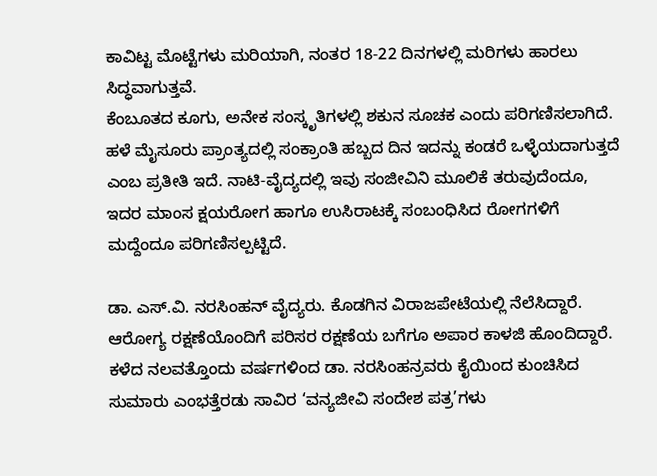ಕಾವಿಟ್ಟ ಮೊಟ್ಟೆಗಳು ಮರಿಯಾಗಿ, ನಂತರ 18-22 ದಿನಗಳಲ್ಲಿ ಮರಿಗಳು ಹಾರಲು ಸಿದ್ಧವಾಗುತ್ತವೆ.
ಕೆಂಬೂತದ ಕೂಗು, ಅನೇಕ ಸಂಸ್ಕೃತಿಗಳಲ್ಲಿ ಶಕುನ ಸೂಚಕ ಎಂದು ಪರಿಗಣಿಸಲಾಗಿದೆ. ಹಳೆ ಮೈಸೂರು ಪ್ರಾಂತ್ಯದಲ್ಲಿ ಸಂಕ್ರಾಂತಿ ಹಬ್ಬದ ದಿನ ಇದನ್ನು ಕಂಡರೆ ಒಳ್ಳೆಯದಾಗುತ್ತದೆ ಎಂಬ ಪ್ರತೀತಿ ಇದೆ. ನಾಟಿ-ವೈದ್ಯದಲ್ಲಿ ಇವು ಸಂಜೀವಿನಿ ಮೂಲಿಕೆ ತರುವುದೆಂದೂ, ಇದರ ಮಾಂಸ ಕ್ಷಯರೋಗ ಹಾಗೂ ಉಸಿರಾಟಕ್ಕೆ ಸಂಬಂಧಿಸಿದ ರೋಗಗಳಿಗೆ ಮದ್ದೆಂದೂ ಪರಿಗಣಿಸಲ್ಪಟ್ಟಿದೆ.

ಡಾ. ಎಸ್.ವಿ. ನರಸಿಂಹನ್ ವೈದ್ಯರು. ಕೊಡಗಿನ ವಿರಾಜಪೇಟೆಯಲ್ಲಿ ನೆಲೆಸಿದ್ದಾರೆ. ಆರೋಗ್ಯ ರಕ್ಷಣೆಯೊಂದಿಗೆ ಪರಿಸರ ರಕ್ಷಣೆಯ ಬಗೆಗೂ ಅಪಾರ ಕಾಳಜಿ ಹೊಂದಿದ್ದಾರೆ. ಕಳೆದ ನಲವತ್ತೊಂದು ವರ್ಷಗಳಿಂದ ಡಾ. ನರಸಿಂಹನ್ರವರು ಕೈಯಿಂದ ಕುಂಚಿಸಿದ ಸುಮಾರು ಎಂಭತ್ತೆರಡು ಸಾವಿರ ‘ವನ್ಯಜೀವಿ ಸಂದೇಶ ಪತ್ರ’ಗಳು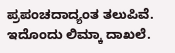ಪ್ರಪಂಚದಾದ್ಯಂತ ತಲುಪಿವೆ. ಇದೊಂದು ಲಿಮ್ಕಾ ದಾಖಲೆ.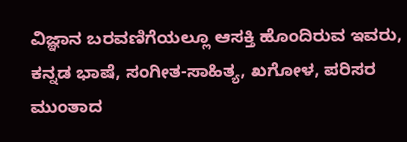ವಿಜ್ಞಾನ ಬರವಣಿಗೆಯಲ್ಲೂ ಆಸಕ್ತಿ ಹೊಂದಿರುವ ಇವರು, ಕನ್ನಡ ಭಾಷೆ, ಸಂಗೀತ-ಸಾಹಿತ್ಯ, ಖಗೋಳ, ಪರಿಸರ ಮುಂತಾದ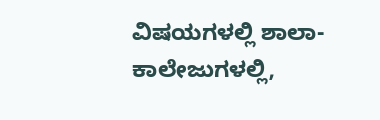ವಿಷಯಗಳಲ್ಲಿ ಶಾಲಾ-ಕಾಲೇಜುಗಳಲ್ಲಿ,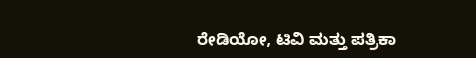ರೇಡಿಯೋ, ಟಿವಿ ಮತ್ತು ಪತ್ರಿಕಾ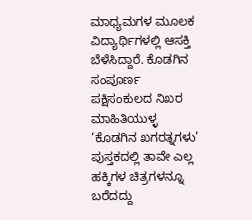ಮಾಧ್ಯಮಗಳ ಮೂಲಕ ವಿದ್ಯಾರ್ಥಿಗಳಲ್ಲಿ ಆಸಕ್ತಿ ಬೆಳೆಸಿದ್ದಾರೆ. ಕೊಡಗಿನ ಸಂಪೂರ್ಣ ಪಕ್ಷಿಸಂಕುಲದ ನಿಖರ ಮಾಹಿತಿಯುಳ್ಳ ‘ಕೊಡಗಿನ ಖಗರತ್ನಗಳು’ ಪುಸ್ತಕದಲ್ಲಿ ತಾವೇ ಎಲ್ಲ ಹಕ್ಕಿಗಳ ಚಿತ್ರಗಳನ್ನೂ ಬರೆದದ್ದು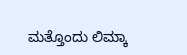ಮತ್ತೊಂದು ಲಿಮ್ಕಾ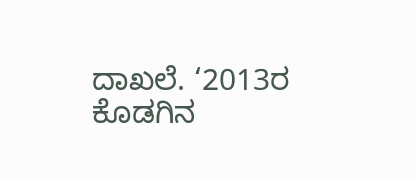ದಾಖಲೆ. ‘2013ರ ಕೊಡಗಿನ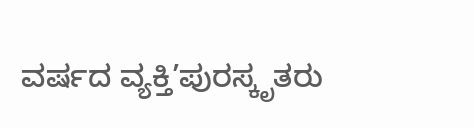ವರ್ಷದ ವ್ಯಕ್ತಿ’ಪುರಸ್ಕೃತರು